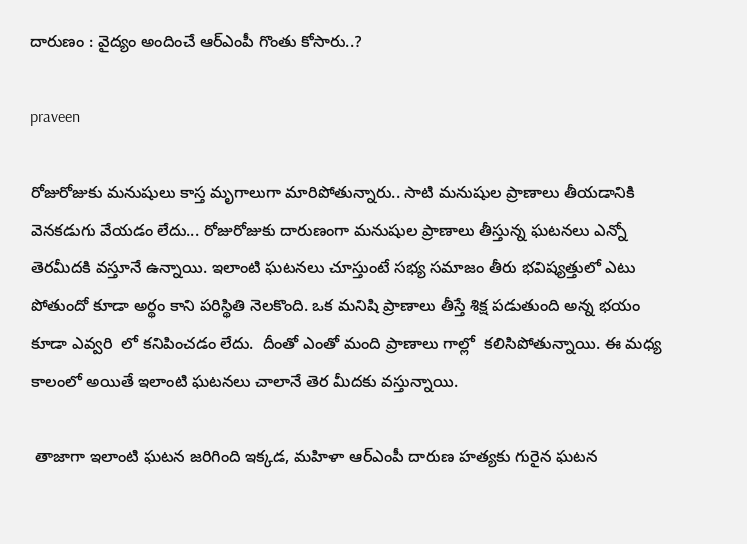దారుణం : వైద్యం అందించే ఆర్ఎంపీ గొంతు కోసారు..?

praveen

రోజురోజుకు మనుషులు కాస్త మృగాలుగా మారిపోతున్నారు.. సాటి మనుషుల ప్రాణాలు తీయడానికి వెనకడుగు వేయడం లేదు... రోజురోజుకు దారుణంగా మనుషుల ప్రాణాలు తీస్తున్న ఘటనలు ఎన్నో తెరమీదకి వస్తూనే ఉన్నాయి. ఇలాంటి ఘటనలు చూస్తుంటే సభ్య సమాజం తీరు భవిష్యత్తులో ఎటు పోతుందో కూడా అర్థం కాని పరిస్థితి నెలకొంది. ఒక మనిషి ప్రాణాలు తీస్తే శిక్ష పడుతుంది అన్న భయం కూడా ఎవ్వరి  లో కనిపించడం లేదు.  దీంతో ఎంతో మంది ప్రాణాలు గాల్లో  కలిసిపోతున్నాయి. ఈ మధ్య కాలంలో అయితే ఇలాంటి ఘటనలు చాలానే తెర మీదకు వస్తున్నాయి.

 తాజాగా ఇలాంటి ఘటన జరిగింది ఇక్కడ, మహిళా ఆర్ఎంపీ దారుణ హత్యకు గురైన ఘటన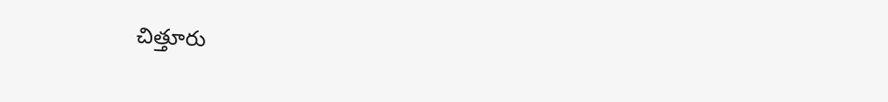చిత్తూరు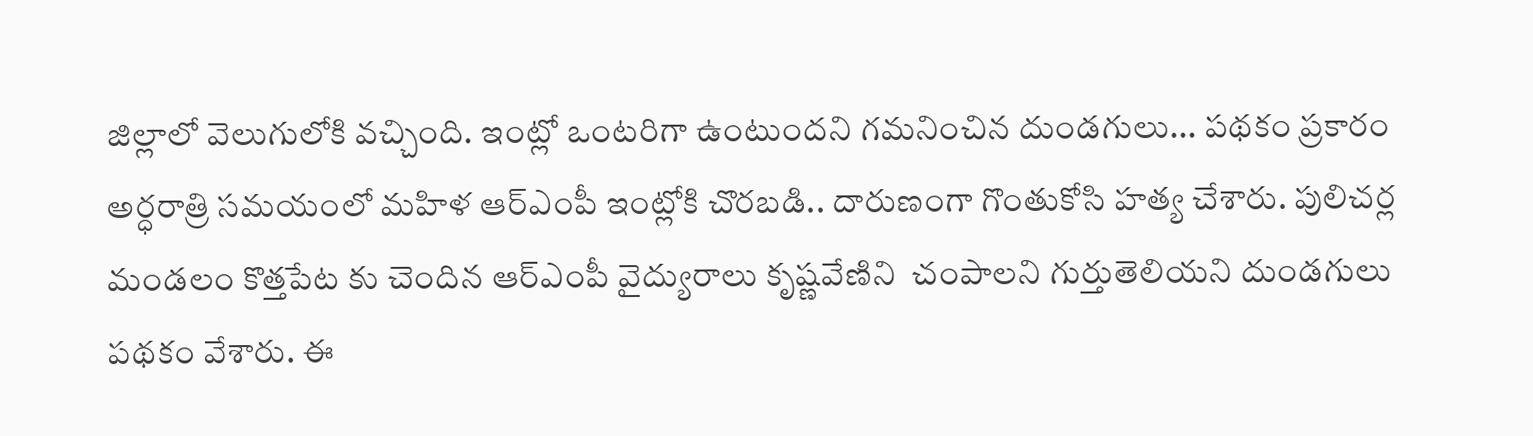జిల్లాలో వెలుగులోకి వచ్చింది. ఇంట్లో ఒంటరిగా ఉంటుందని గమనించిన దుండగులు... పథకం ప్రకారం అర్ధరాత్రి సమయంలో మహిళ ఆర్ఎంపీ ఇంట్లోకి చొరబడి.. దారుణంగా గొంతుకోసి హత్య చేశారు. పులిచర్ల మండలం కొత్తపేట కు చెందిన ఆర్ఎంపీ వైద్యురాలు కృష్ణవేణిని  చంపాలని గుర్తుతెలియని దుండగులు పథకం వేశారు. ఈ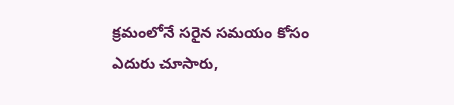క్రమంలోనే సరైన సమయం కోసం ఎదురు చూసారు,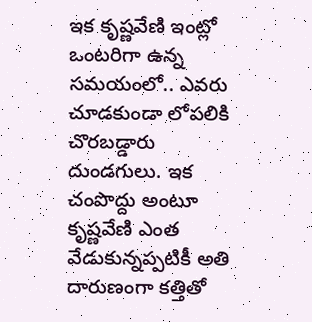ఇక కృష్ణవేణి ఇంట్లో ఒంటరిగా ఉన్న సమయంలో.. ఎవరు చూడకుండా లోపలికి చొరబడ్డారు దుండగులు. ఇక చంపొద్దు అంటూ కృష్ణవేణి ఎంత వేడుకున్నప్పటికీ అతి దారుణంగా కత్తితో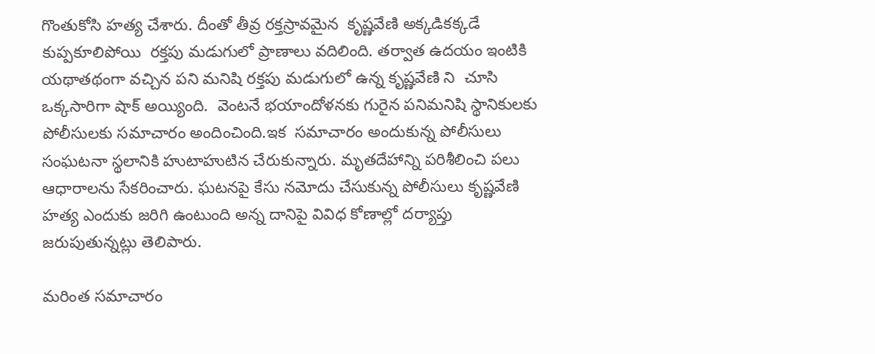గొంతుకోసి హత్య చేశారు. దీంతో తీవ్ర రక్తస్రావమైన  కృష్ణవేణి అక్కడికక్కడే కుప్పకూలిపోయి  రక్తపు మడుగులో ప్రాణాలు వదిలింది. తర్వాత ఉదయం ఇంటికి యథాతథంగా వచ్చిన పని మనిషి రక్తపు మడుగులో ఉన్న కృష్ణవేణి ని  చూసి ఒక్కసారిగా షాక్ అయ్యింది.  వెంటనే భయాందోళనకు గురైన పనిమనిషి స్థానికులకు పోలీసులకు సమాచారం అందించింది.ఇక  సమాచారం అందుకున్న పోలీసులు సంఘటనా స్థలానికి హుటాహుటిన చేరుకున్నారు. మృతదేహాన్ని పరిశీలించి పలు ఆధారాలను సేకరించారు. ఘటనపై కేసు నమోదు చేసుకున్న పోలీసులు కృష్ణవేణి హత్య ఎందుకు జరిగి ఉంటుంది అన్న దానిపై వివిధ కోణాల్లో దర్యాప్తు జరుపుతున్నట్లు తెలిపారు.

మరింత సమాచారం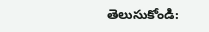తెలుసుకోండి: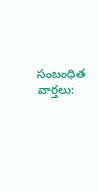సంబంధిత వార్తలు: